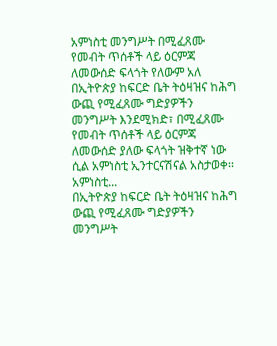አምነስቲ መንግሥት በሚፈጸሙ የመብት ጥሰቶች ላይ ዕርምጃ ለመውሰድ ፍላጎት የለውም አለ
በኢትዮጵያ ከፍርድ ቤት ትዕዛዝና ከሕግ ውጪ የሚፈጸሙ ግድያዎችን መንግሥት እንደሚክድ፣ በሚፈጸሙ የመብት ጥሰቶች ላይ ዕርምጃ ለመውሰድ ያለው ፍላጎት ዝቅተኛ ነው ሲል አምነስቲ ኢንተርናሽናል አስታወቀ፡፡ አምነስቲ...
በኢትዮጵያ ከፍርድ ቤት ትዕዛዝና ከሕግ ውጪ የሚፈጸሙ ግድያዎችን መንግሥት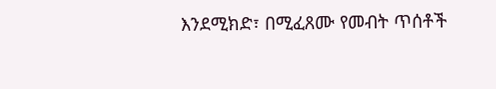እንደሚክድ፣ በሚፈጸሙ የመብት ጥሰቶች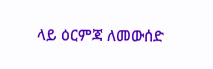ላይ ዕርምጃ ለመውሰድ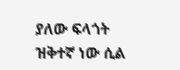ያለው ፍላጎት ዝቅተኛ ነው ሲል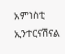አምነስቲ ኢንተርናሽናል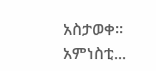አስታወቀ፡፡ አምነስቲ...